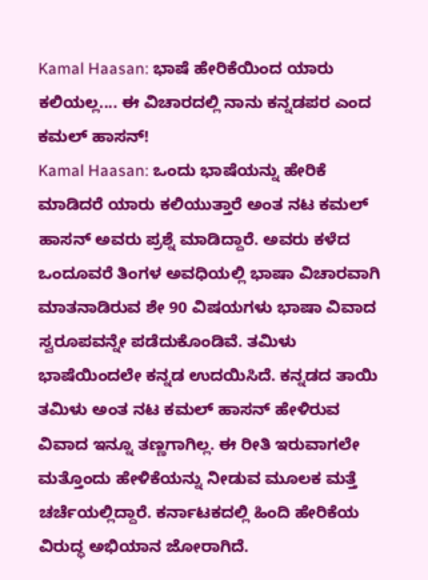Kamal Haasan: ಭಾಷೆ ಹೇರಿಕೆಯಿಂದ ಯಾರು ಕಲಿಯಲ್ಲ.... ಈ ವಿಚಾರದಲ್ಲಿ ನಾನು ಕನ್ನಡಪರ ಎಂದ ಕಮಲ್ ಹಾಸನ್!
Kamal Haasan: ಒಂದು ಭಾಷೆಯನ್ನು ಹೇರಿಕೆ ಮಾಡಿದರೆ ಯಾರು ಕಲಿಯುತ್ತಾರೆ ಅಂತ ನಟ ಕಮಲ್ ಹಾಸನ್ ಅವರು ಪ್ರಶ್ನೆ ಮಾಡಿದ್ದಾರೆ. ಅವರು ಕಳೆದ ಒಂದೂವರೆ ತಿಂಗಳ ಅವಧಿಯಲ್ಲಿ ಭಾಷಾ ವಿಚಾರವಾಗಿ ಮಾತನಾಡಿರುವ ಶೇ 90 ವಿಷಯಗಳು ಭಾಷಾ ವಿವಾದ ಸ್ವರೂಪವನ್ನೇ ಪಡೆದುಕೊಂಡಿವೆ. ತಮಿಳು ಭಾಷೆಯಿಂದಲೇ ಕನ್ನಡ ಉದಯಿಸಿದೆ. ಕನ್ನಡದ ತಾಯಿ ತಮಿಳು ಅಂತ ನಟ ಕಮಲ್ ಹಾಸನ್ ಹೇಳಿರುವ ವಿವಾದ ಇನ್ನೂ ತಣ್ಣಗಾಗಿಲ್ಲ. ಈ ರೀತಿ ಇರುವಾಗಲೇ ಮತ್ತೊಂದು ಹೇಳಿಕೆಯನ್ನು ನೀಡುವ ಮೂಲಕ ಮತ್ತೆ ಚರ್ಚೆಯಲ್ಲಿದ್ದಾರೆ. ಕರ್ನಾಟಕದಲ್ಲಿ ಹಿಂದಿ ಹೇರಿಕೆಯ ವಿರುದ್ಧ ಅಭಿಯಾನ ಜೋರಾಗಿದೆ.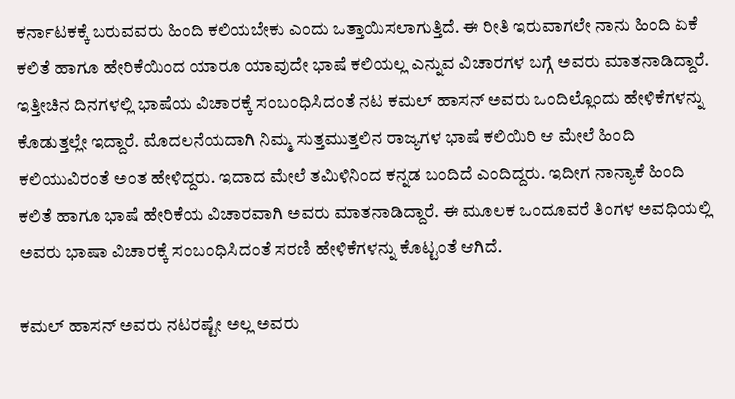ಕರ್ನಾಟಕಕ್ಕೆ ಬರುವವರು ಹಿಂದಿ ಕಲಿಯಬೇಕು ಎಂದು ಒತ್ತಾಯಿಸಲಾಗುತ್ತಿದೆ. ಈ ರೀತಿ ಇರುವಾಗಲೇ ನಾನು ಹಿಂದಿ ಏಕೆ ಕಲಿತೆ ಹಾಗೂ ಹೇರಿಕೆಯಿಂದ ಯಾರೂ ಯಾವುದೇ ಭಾಷೆ ಕಲಿಯಲ್ಲ ಎನ್ನುವ ವಿಚಾರಗಳ ಬಗ್ಗೆ ಅವರು ಮಾತನಾಡಿದ್ದಾರೆ.
ಇತ್ತೀಚಿನ ದಿನಗಳಲ್ಲಿ ಭಾಷೆಯ ವಿಚಾರಕ್ಕೆ ಸಂಬಂಧಿಸಿದಂತೆ ನಟ ಕಮಲ್ ಹಾಸನ್ ಅವರು ಒಂದಿಲ್ಲೊಂದು ಹೇಳಿಕೆಗಳನ್ನು ಕೊಡುತ್ತಲ್ಲೇ ಇದ್ದಾರೆ. ಮೊದಲನೆಯದಾಗಿ ನಿಮ್ಮ ಸುತ್ತಮುತ್ತಲಿನ ರಾಜ್ಯಗಳ ಭಾಷೆ ಕಲಿಯಿರಿ ಆ ಮೇಲೆ ಹಿಂದಿ ಕಲಿಯುವಿರಂತೆ ಅಂತ ಹೇಳಿದ್ದರು. ಇದಾದ ಮೇಲೆ ತಮಿಳಿನಿಂದ ಕನ್ನಡ ಬಂದಿದೆ ಎಂದಿದ್ದರು. ಇದೀಗ ನಾನ್ಯಾಕೆ ಹಿಂದಿ ಕಲಿತೆ ಹಾಗೂ ಭಾಷೆ ಹೇರಿಕೆಯ ವಿಚಾರವಾಗಿ ಅವರು ಮಾತನಾಡಿದ್ದಾರೆ. ಈ ಮೂಲಕ ಒಂದೂವರೆ ತಿಂಗಳ ಅವಧಿಯಲ್ಲಿ ಅವರು ಭಾಷಾ ವಿಚಾರಕ್ಕೆ ಸಂಬಂಧಿಸಿದಂತೆ ಸರಣಿ ಹೇಳಿಕೆಗಳನ್ನು ಕೊಟ್ಟಂತೆ ಆಗಿದೆ.

ಕಮಲ್ ಹಾಸನ್ ಅವರು ನಟರಷ್ಟೇ ಅಲ್ಲ ಅವರು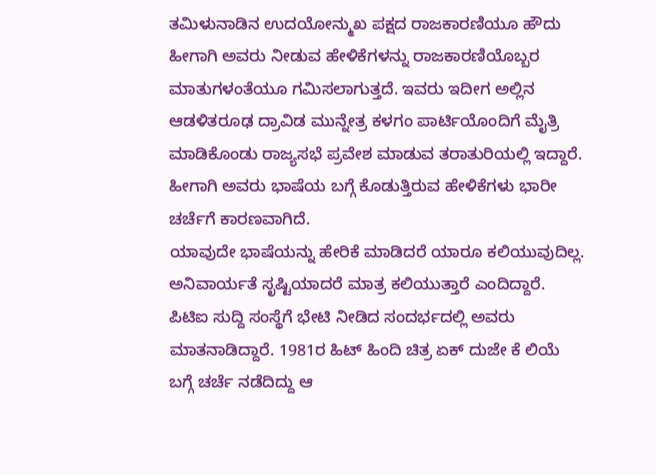ತಮಿಳುನಾಡಿನ ಉದಯೋನ್ಮುಖ ಪಕ್ಷದ ರಾಜಕಾರಣಿಯೂ ಹೌದು ಹೀಗಾಗಿ ಅವರು ನೀಡುವ ಹೇಳಿಕೆಗಳನ್ನು ರಾಜಕಾರಣಿಯೊಬ್ಬರ ಮಾತುಗಳಂತೆಯೂ ಗಮಿಸಲಾಗುತ್ತದೆ. ಇವರು ಇದೀಗ ಅಲ್ಲಿನ ಆಡಳಿತರೂಢ ದ್ರಾವಿಡ ಮುನ್ನೇತ್ರ ಕಳಗಂ ಪಾರ್ಟಿಯೊಂದಿಗೆ ಮೈತ್ರಿ ಮಾಡಿಕೊಂಡು ರಾಜ್ಯಸಭೆ ಪ್ರವೇಶ ಮಾಡುವ ತರಾತುರಿಯಲ್ಲಿ ಇದ್ದಾರೆ. ಹೀಗಾಗಿ ಅವರು ಭಾಷೆಯ ಬಗ್ಗೆ ಕೊಡುತ್ತಿರುವ ಹೇಳಿಕೆಗಳು ಭಾರೀ ಚರ್ಚೆಗೆ ಕಾರಣವಾಗಿದೆ.
ಯಾವುದೇ ಭಾಷೆಯನ್ನು ಹೇರಿಕೆ ಮಾಡಿದರೆ ಯಾರೂ ಕಲಿಯುವುದಿಲ್ಲ. ಅನಿವಾರ್ಯತೆ ಸೃಷ್ಟಿಯಾದರೆ ಮಾತ್ರ ಕಲಿಯುತ್ತಾರೆ ಎಂದಿದ್ದಾರೆ. ಪಿಟಿಐ ಸುದ್ದಿ ಸಂಸ್ಥೆಗೆ ಭೇಟಿ ನೀಡಿದ ಸಂದರ್ಭದಲ್ಲಿ ಅವರು ಮಾತನಾಡಿದ್ದಾರೆ. 1981ರ ಹಿಟ್ ಹಿಂದಿ ಚಿತ್ರ ಏಕ್ ದುಜೇ ಕೆ ಲಿಯೆ ಬಗ್ಗೆ ಚರ್ಚೆ ನಡೆದಿದ್ದು ಆ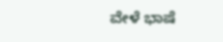ವೇಳೆ ಭಾಷೆ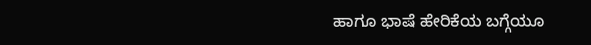ಹಾಗೂ ಭಾಷೆ ಹೇರಿಕೆಯ ಬಗ್ಗೆಯೂ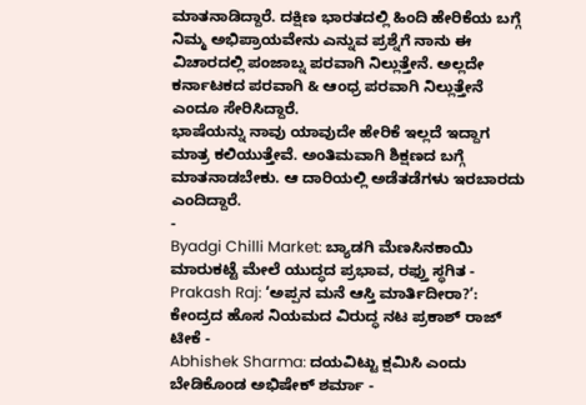ಮಾತನಾಡಿದ್ದಾರೆ. ದಕ್ಷಿಣ ಭಾರತದಲ್ಲಿ ಹಿಂದಿ ಹೇರಿಕೆಯ ಬಗ್ಗೆ ನಿಮ್ಮ ಅಭಿಪ್ರಾಯವೇನು ಎನ್ನುವ ಪ್ರಶ್ನೆಗೆ ನಾನು ಈ ವಿಚಾರದಲ್ಲಿ ಪಂಜಾಬ್ನ ಪರವಾಗಿ ನಿಲ್ಲುತ್ತೇನೆ. ಅಲ್ಲದೇ ಕರ್ನಾಟಕದ ಪರವಾಗಿ & ಆಂಧ್ರ ಪರವಾಗಿ ನಿಲ್ಲುತ್ತೇನೆ ಎಂದೂ ಸೇರಿಸಿದ್ದಾರೆ.
ಭಾಷೆಯನ್ನು ನಾವು ಯಾವುದೇ ಹೇರಿಕೆ ಇಲ್ಲದೆ ಇದ್ದಾಗ ಮಾತ್ರ ಕಲಿಯುತ್ತೇವೆ. ಅಂತಿಮವಾಗಿ ಶಿಕ್ಷಣದ ಬಗ್ಗೆ ಮಾತನಾಡಬೇಕು. ಆ ದಾರಿಯಲ್ಲಿ ಅಡೆತಡೆಗಳು ಇರಬಾರದು ಎಂದಿದ್ದಾರೆ.
-
Byadgi Chilli Market: ಬ್ಯಾಡಗಿ ಮೆಣಸಿನಕಾಯಿ ಮಾರುಕಟ್ಟೆ ಮೇಲೆ ಯುದ್ಧದ ಪ್ರಭಾವ, ರಫ್ತು ಸ್ಥಗಿತ -
Prakash Raj: ‘ಅಪ್ಪನ ಮನೆ ಆಸ್ತಿ ಮಾರ್ತಿದೀರಾ?’: ಕೇಂದ್ರದ ಹೊಸ ನಿಯಮದ ವಿರುದ್ಧ ನಟ ಪ್ರಕಾಶ್ ರಾಜ್ ಟೀಕೆ -
Abhishek Sharma: ದಯವಿಟ್ಟು ಕ್ಷಮಿಸಿ ಎಂದು ಬೇಡಿಕೊಂಡ ಅಭಿಷೇಕ್ ಶರ್ಮಾ -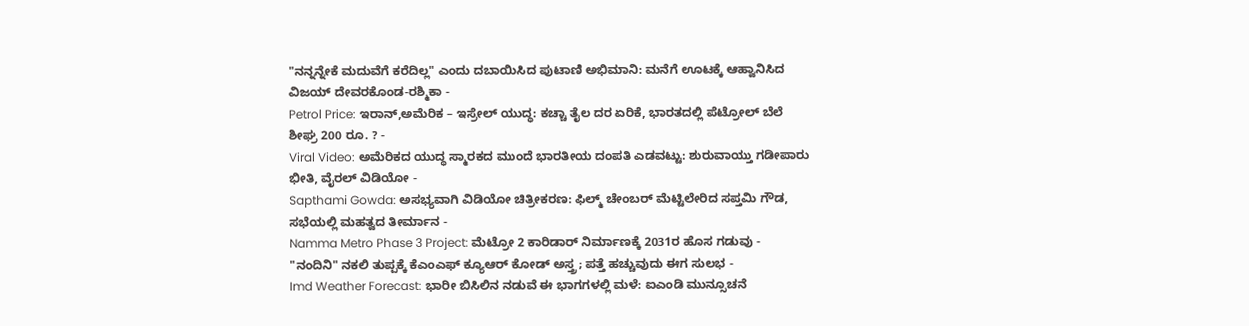"ನನ್ನನ್ನೇಕೆ ಮದುವೆಗೆ ಕರೆದಿಲ್ಲ" ಎಂದು ದಬಾಯಿಸಿದ ಪುಟಾಣಿ ಅಭಿಮಾನಿ: ಮನೆಗೆ ಊಟಕ್ಕೆ ಆಹ್ವಾನಿಸಿದ ವಿಜಯ್ ದೇವರಕೊಂಡ-ರಶ್ಮಿಕಾ -
Petrol Price: ಇರಾನ್,ಅಮೆರಿಕ – ಇಸ್ರೇಲ್ ಯುದ್ಧ: ಕಚ್ಚಾ ತೈಲ ದರ ಏರಿಕೆ, ಭಾರತದಲ್ಲಿ ಪೆಟ್ರೋಲ್ ಬೆಲೆ ಶೀಘ್ರ 200 ರೂ. ? -
Viral Video: ಅಮೆರಿಕದ ಯುದ್ಧ ಸ್ಮಾರಕದ ಮುಂದೆ ಭಾರತೀಯ ದಂಪತಿ ಎಡವಟ್ಟು: ಶುರುವಾಯ್ತು ಗಡೀಪಾರು ಭೀತಿ, ವೈರಲ್ ವಿಡಿಯೋ -
Sapthami Gowda: ಅಸಭ್ಯವಾಗಿ ವಿಡಿಯೋ ಚಿತ್ರೀಕರಣ: ಫಿಲ್ಮ್ ಚೇಂಬರ್ ಮೆಟ್ಟಿಲೇರಿದ ಸಪ್ತಮಿ ಗೌಡ, ಸಭೆಯಲ್ಲಿ ಮಹತ್ವದ ತೀರ್ಮಾನ -
Namma Metro Phase 3 Project: ಮೆಟ್ರೋ 2 ಕಾರಿಡಾರ್ ನಿರ್ಮಾಣಕ್ಕೆ 2031ರ ಹೊಸ ಗಡುವು -
"ನಂದಿನಿ" ನಕಲಿ ತುಪ್ಪಕ್ಕೆ ಕೆಎಂಎಫ್ ಕ್ಯೂಆರ್ ಕೋಡ್ ಅಸ್ತ್ರ; ಪತ್ತೆ ಹಚ್ಚುವುದು ಈಗ ಸುಲಭ -
Imd Weather Forecast: ಭಾರೀ ಬಿಸಿಲಿನ ನಡುವೆ ಈ ಭಾಗಗಳಲ್ಲಿ ಮಳೆ: ಐಎಂಡಿ ಮುನ್ಸೂಚನೆ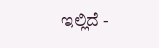ಇಲ್ಲಿದೆ -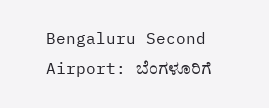Bengaluru Second Airport: ಬೆಂಗಳೂರಿಗೆ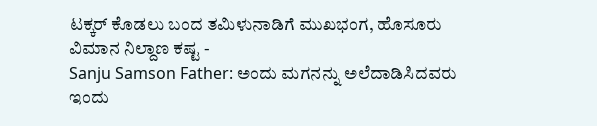ಟಕ್ಕರ್ ಕೊಡಲು ಬಂದ ತಮಿಳುನಾಡಿಗೆ ಮುಖಭಂಗ, ಹೊಸೂರು ವಿಮಾನ ನಿಲ್ದಾಣ ಕಷ್ಟ -
Sanju Samson Father: ಅಂದು ಮಗನನ್ನು ಅಲೆದಾಡಿಸಿದವರು ಇಂದು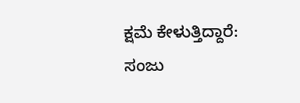ಕ್ಷಮೆ ಕೇಳುತ್ತಿದ್ದಾರೆ: ಸಂಜು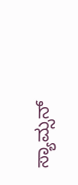ಸ್ಯಾಮ್ಸನ್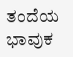ತಂದೆಯ ಭಾವುಕ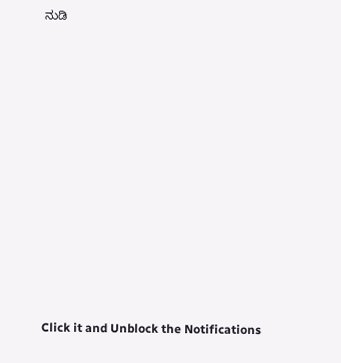ನುಡಿ












Click it and Unblock the Notifications